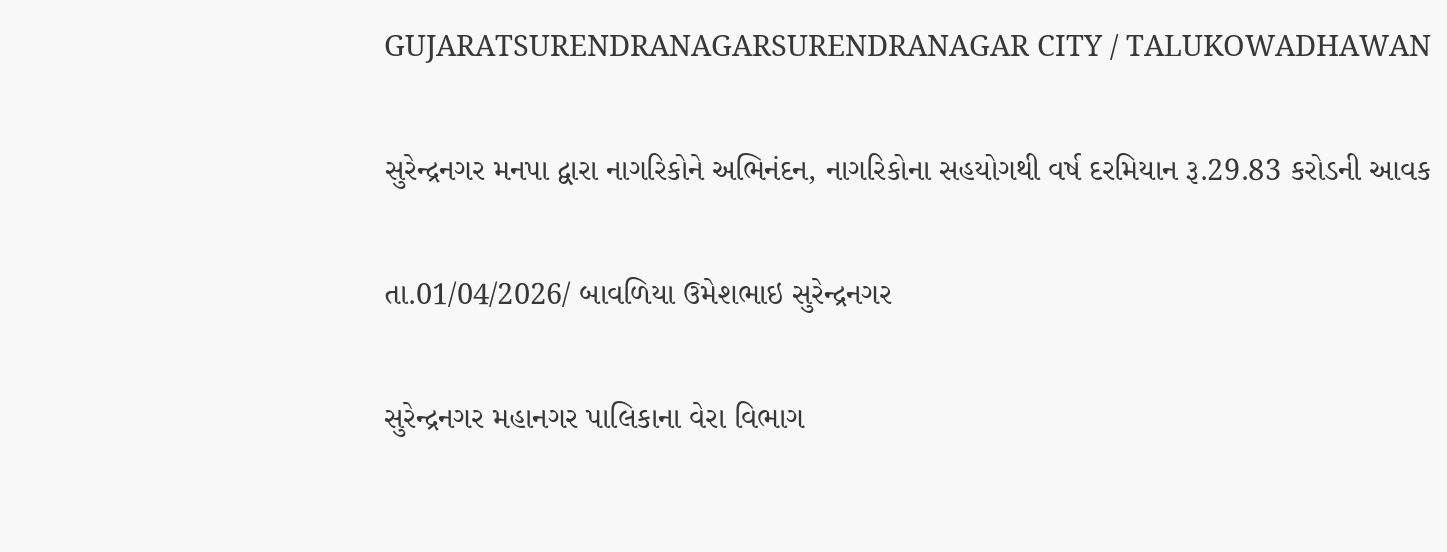GUJARATSURENDRANAGARSURENDRANAGAR CITY / TALUKOWADHAWAN

સુરેન્દ્રનગર મનપા દ્વારા નાગરિકોને અભિનંદન, નાગરિકોના સહયોગથી વર્ષ દરમિયાન રૂ.29.83 કરોડની આવક

તા.01/04/2026/ બાવળિયા ઉમેશભાઇ સુરેન્દ્રનગર

સુરેન્દ્રનગર મહાનગર પાલિકાના વેરા વિભાગ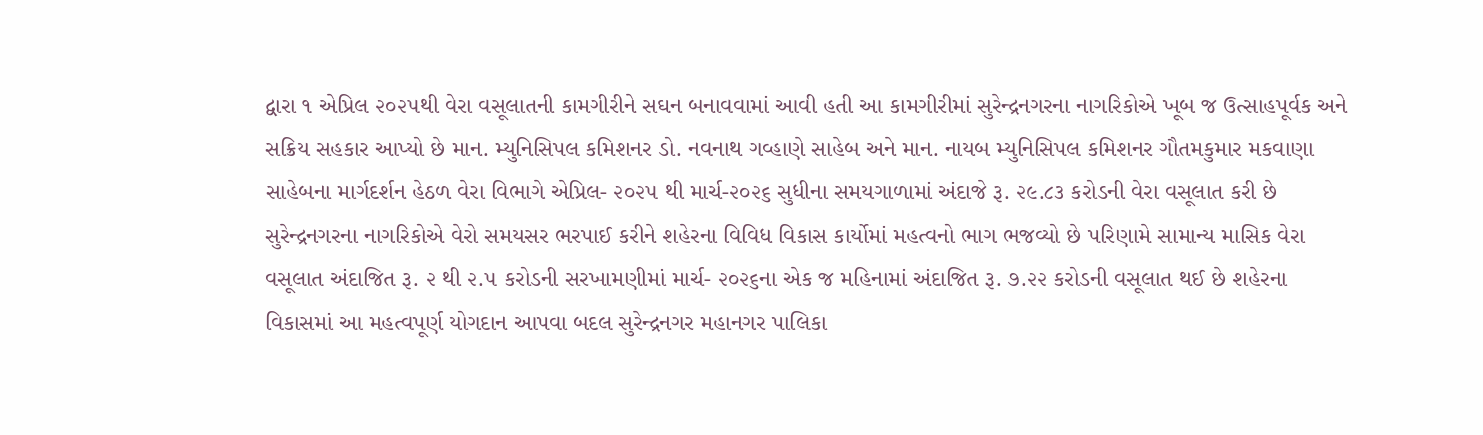દ્વારા ૧ એપ્રિલ ૨૦૨૫થી વેરા વસૂલાતની કામગીરીને સઘન બનાવવામાં આવી હતી આ કામગીરીમાં સુરેન્દ્રનગરના નાગરિકોએ ખૂબ જ ઉત્સાહપૂર્વક અને સક્રિય સહકાર આપ્યો છે માન. મ્યુનિસિપલ કમિશનર ડો. નવનાથ ગવ્હાણે સાહેબ અને માન. નાયબ મ્યુનિસિપલ કમિશનર ગૌતમકુમાર મકવાણા સાહેબના માર્ગદર્શન હેઠળ વેરા વિભાગે એપ્રિલ- ૨૦૨૫ થી માર્ચ-૨૦૨૬ સુધીના સમયગાળામાં અંદાજે રૂ. ૨૯.૮૩ કરોડની વેરા વસૂલાત કરી છે સુરેન્દ્રનગરના નાગરિકોએ વેરો સમયસર ભરપાઈ કરીને શહેરના વિવિધ વિકાસ કાર્યોમાં મહત્વનો ભાગ ભજવ્યો છે પરિણામે સામાન્ય માસિક વેરા વસૂલાત અંદાજિત રૂ. ૨ થી ૨.૫ કરોડની સરખામણીમાં માર્ચ- ૨૦૨૬ના એક જ મહિનામાં અંદાજિત રૂ. ૭.૨૨ કરોડની વસૂલાત થઈ છે શહેરના વિકાસમાં આ મહત્વપૂર્ણ યોગદાન આપવા બદલ સુરેન્દ્રનગર મહાનગર પાલિકા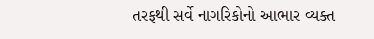તરફથી સર્વે નાગરિકોનો આભાર વ્યક્ત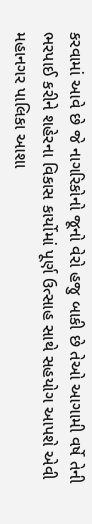કરવામાં આવે છે જે નાગરિકોનો જૂનો વેરો હજુ બાકી છે તેઓ આગામી વર્ષે તેની ભરપાઈ કરીને શહેરના વિકાસ કાર્યોમાં પૂર્ણ ઉત્સાહ સાથે સહયોગ આપશે એવી મહાનગર પાલિકા આશા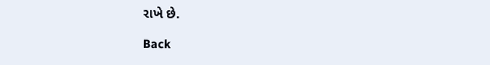રાખે છે.

Back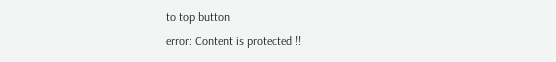to top button
error: Content is protected !!